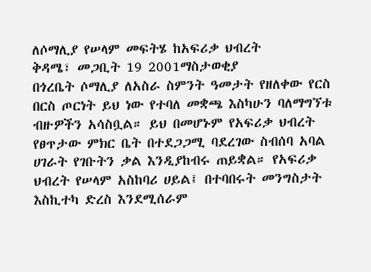ለሶማሊያ የሠላም መፍትሄ ከአፍሪቃ ህብረት
ቅዳሜ፣ መጋቢት 19 2001ማስታወቂያ
በጎረቤት ሶማሊያ ለአስራ ስምንት ዓመታት የዘለቀው የርስ በርስ ጦርነት ይህ ነው የተባለ መቋጫ እስካሁን ባለማግኘቱ ብዙዎችን አሳስቧል። ይህ በመሆኑም የአፍሪቃ ህብረት የፀጥታው ምክር ቤት በተደጋጋሚ ባደረገው ስብሰባ አባል ሀገራት የገቡትን ቃል እንዲያከብሩ ጠይቋል። የአፍሪቃ ህብረት የሠላም አስከባሪ ሀይል፤ በተባበሩት መንግስታት እስኪተካ ድረስ እንደሚሰራም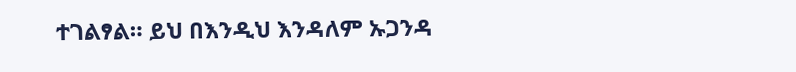ተገልፃል። ይህ በእንዲህ እንዳለም ኡጋንዳ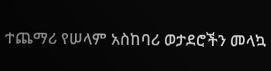ተጨማሪ የሠላም አስከባሪ ወታደሮችን መላኳ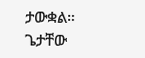ታውቋል።
ጌታቸው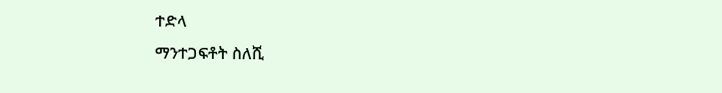ተድላ
ማንተጋፍቶት ስለሺ